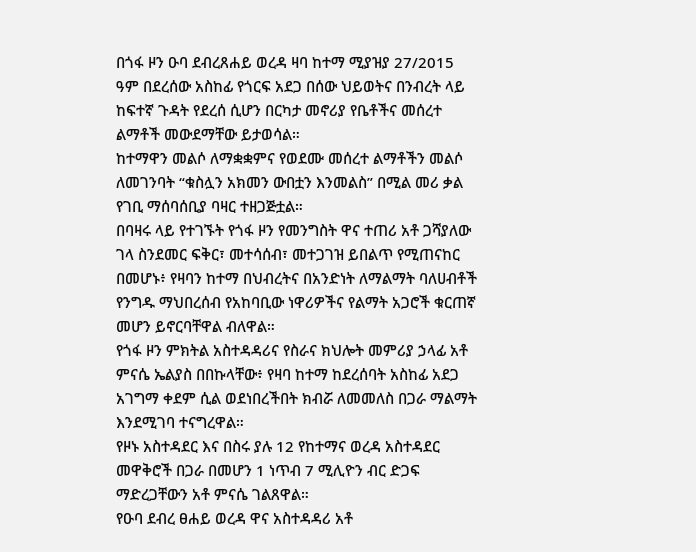በጎፋ ዞን ዑባ ደብረጸሐይ ወረዳ ዛባ ከተማ ሚያዝያ 27/2015 ዓም በደረሰው አስከፊ የጎርፍ አደጋ በሰው ህይወትና በንብረት ላይ ከፍተኛ ጉዳት የደረሰ ሲሆን በርካታ መኖሪያ የቤቶችና መሰረተ ልማቶች መውደማቸው ይታወሳል።
ከተማዋን መልሶ ለማቋቋምና የወደሙ መሰረተ ልማቶችን መልሶ ለመገንባት “ቁስሏን አክመን ውበቷን እንመልስ” በሚል መሪ ቃል የገቢ ማሰባሰቢያ ባዛር ተዘጋጅቷል።
በባዛሩ ላይ የተገኙት የጎፋ ዞን የመንግስት ዋና ተጠሪ አቶ ጋሻያለው ገላ ስንደመር ፍቅር፣ መተሳሰብ፣ መተጋገዝ ይበልጥ የሚጠናከር በመሆኑ፥ የዛባን ከተማ በህብረትና በአንድነት ለማልማት ባለሀብቶች የንግዱ ማህበረሰብ የአከባቢው ነዋሪዎችና የልማት አጋሮች ቁርጠኛ መሆን ይኖርባቸዋል ብለዋል።
የጎፋ ዞን ምክትል አስተዳዳሪና የስራና ክህሎት መምሪያ ኃላፊ አቶ ምናሴ ኤልያስ በበኩላቸው፥ የዛባ ከተማ ከደረሰባት አስከፊ አደጋ አገግማ ቀደም ሲል ወደነበረችበት ክብሯ ለመመለስ በጋራ ማልማት እንደሚገባ ተናግረዋል።
የዞኑ አስተዳደር እና በስሩ ያሉ 12 የከተማና ወረዳ አስተዳደር መዋቅሮች በጋራ በመሆን 1 ነጥብ 7 ሚሊዮን ብር ድጋፍ ማድረጋቸውን አቶ ምናሴ ገልጸዋል።
የዑባ ደብረ ፀሐይ ወረዳ ዋና አስተዳዳሪ አቶ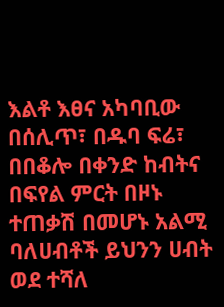እልቶ እፀና አካባቢው በሰሊጥ፣ በዱባ ፍሬ፣ በበቆሎ በቀንድ ከብትና በፍየል ምርት በዞኑ ተጠቃሽ በመሆኑ አልሚ ባለሀብቶች ይህንን ሀብት ወደ ተሻለ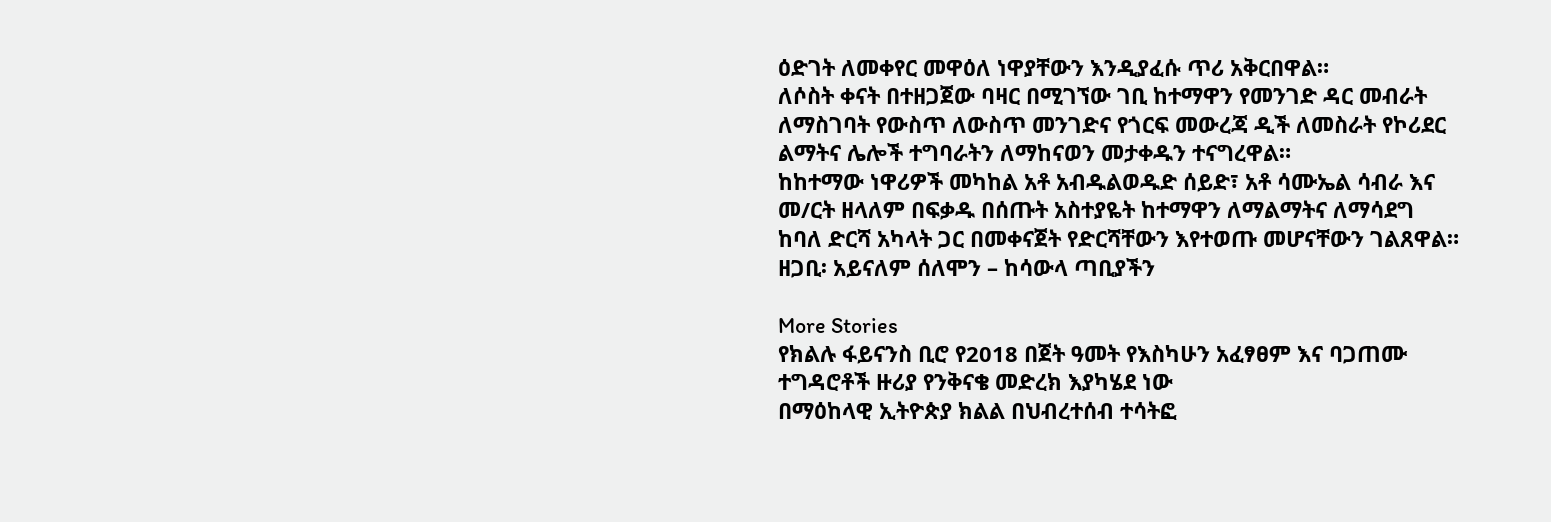ዕድገት ለመቀየር መዋዕለ ነዋያቸውን እንዲያፈሱ ጥሪ አቅርበዋል።
ለሶስት ቀናት በተዘጋጀው ባዛር በሚገኘው ገቢ ከተማዋን የመንገድ ዳር መብራት ለማስገባት የውስጥ ለውስጥ መንገድና የጎርፍ መውረጃ ዲች ለመስራት የኮሪደር ልማትና ሌሎች ተግባራትን ለማከናወን መታቀዱን ተናግረዋል።
ከከተማው ነዋሪዎች መካከል አቶ አብዱልወዱድ ሰይድ፣ አቶ ሳሙኤል ሳብራ እና መ/ርት ዘላለም በፍቃዱ በሰጡት አስተያዬት ከተማዋን ለማልማትና ለማሳደግ ከባለ ድርሻ አካላት ጋር በመቀናጀት የድርሻቸውን እየተወጡ መሆናቸውን ገልጸዋል።
ዘጋቢ፡ አይናለም ሰለሞን – ከሳውላ ጣቢያችን

More Stories
የክልሉ ፋይናንስ ቢሮ የ2018 በጀት ዓመት የእስካሁን አፈፃፀም እና ባጋጠሙ ተግዳሮቶች ዙሪያ የንቅናቄ መድረክ እያካሄደ ነው
በማዕከላዊ ኢትዮጵያ ክልል በህብረተሰብ ተሳትፎ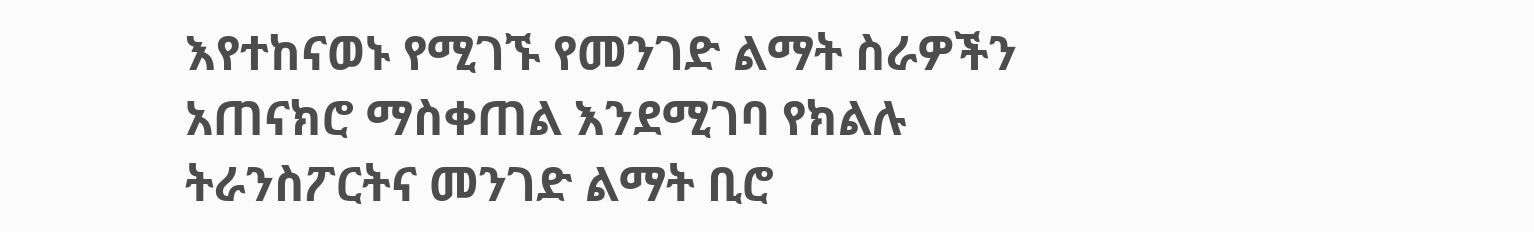እየተከናወኑ የሚገኙ የመንገድ ልማት ስራዎችን አጠናክሮ ማስቀጠል እንደሚገባ የክልሉ ትራንስፖርትና መንገድ ልማት ቢሮ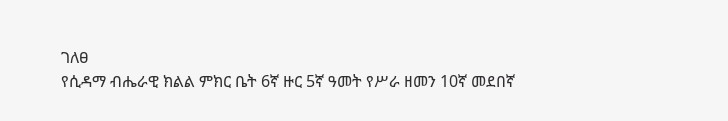ገለፀ
የሲዳማ ብሔራዊ ክልል ምክር ቤት 6ኛ ዙር 5ኛ ዓመት የሥራ ዘመን 10ኛ መደበኛ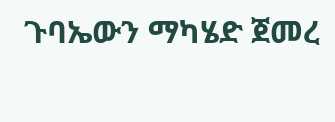ጉባኤውን ማካሄድ ጀመረ